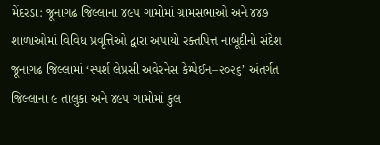મેંદરડા: જૂનાગઢ જિલ્લાના ૪૯૫ ગામોમાં ગ્રામસભાઓ અને ૪૪૭ શાળાઓમાં વિવિધ પ્રવૃત્તિઓ દ્વારા અપાયો રક્તપિત્ત નાબૂદીનો સંદેશ
જૂનાગઢ જિલ્લામાં ‘સ્પર્શ લેપ્રસી અવેરનેસ કેમ્પેઈન–૨૦૨૬’ અંતર્ગત જિલ્લાના ૯ તાલુકા અને ૪૯૫ ગામોમાં કુલ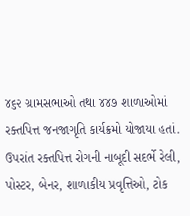૪૬૨ ગ્રામસભાઓ તથા ૪૪૭ શાળાઓમાં રક્તપિત્ત જનજાગૃતિ કાર્યક્રમો યોજાયા હતાં. ઉપરાંત રક્તપિત્ત રોગની નાબૂદી સદર્ભે રેલી, પોસ્ટર, બેનર, શાળાકીય પ્રવૃત્તિઓ, ટોક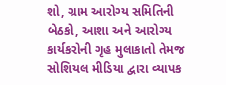શો, ગ્રામ આરોગ્ય સમિતિની બેઠકો, આશા અને આરોગ્ય કાર્યકરોની ગૃહ મુલાકાતો તેમજ સોશિયલ મીડિયા દ્વારા વ્યાપક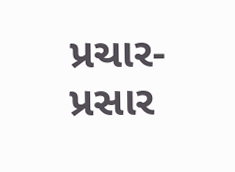પ્રચાર-પ્રસાર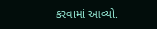કરવામાં આવ્યો.